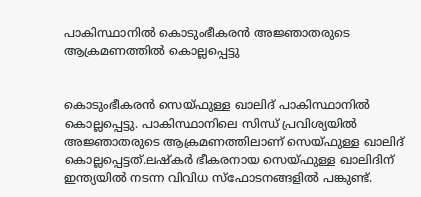പാകിസ്ഥാനില്‍ കൊടുംഭീകരൻ അജ്ഞാതരുടെ ആക്രമണത്തില്‍ കൊല്ലപ്പെട്ടു


കൊടുംഭീകരൻ സെയ്ഫുള്ള ഖാലിദ് പാകിസ്ഥാനില്‍ കൊല്ലപ്പെട്ടു. പാകിസ്ഥാനിലെ സിന്ധ് പ്രവിശ്യയില്‍ അജ്ഞാതരുടെ ആക്രമണത്തിലാണ് സെയ്‌ഫുള്ള ഖാലിദ് കൊല്ലപ്പെട്ടത്.ലഷ്കർ ഭീകരനായ സെയ്ഫുള്ള ഖാലിദിന് ഇന്ത്യയില്‍ നടന്ന വിവിധ സ്‌ഫോടനങ്ങളില്‍ പങ്കുണ്ട്.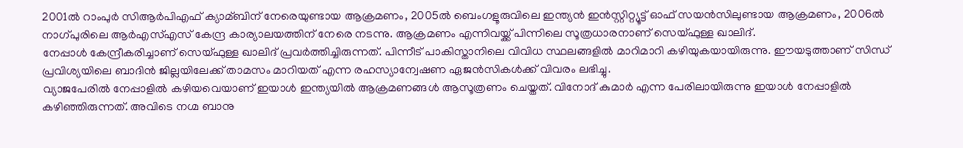2001ല്‍ റാംപുർ സിആർപിഎഫ് ക്യാമ്ബിന് നേരെയുണ്ടായ ആക്രമണം, 2005ല്‍ ബെംഗളൂരുവിലെ ഇന്ത്യൻ ഇൻസ്റ്റിറ്റ്യൂട്ട് ഓഫ് സയൻസിലുണ്ടായ ആക്രമണം, 2006ല്‍ നാഗ്പുരിലെ ആർഎസ്‌എസ് കേന്ദ്ര കാര്യാലയത്തിന് നേരെ നടന്നു. ആക്രമണം എന്നിവയ്ക്ക് പിന്നിലെ സൂത്രധാരനാണ് സെയ്ഫുള്ള ഖാലിദ്.
നേപ്പാള്‍ കേന്ദ്രീകരിച്ചാണ് സെയ്ഫുള്ള ഖാലിദ് പ്രവർത്തിച്ചിരുന്നത്. പിന്നീട് പാകിസ്താനിലെ വിവിധ സ്ഥലങ്ങളില്‍ മാറിമാറി കഴിയുകയായിരുന്നു. ഈയടുത്താണ് സിന്ധ് പ്രവിശ്യയിലെ ബാദിൻ ജില്ലയിലേക്ക് താമസം മാറിയത് എന്ന രഹസ്യാന്വേഷണ ഏജൻസികള്‍ക്ക് വിവരം ലഭിച്ചു.
വ്യാജപേരില്‍ നേപ്പാളില്‍ കഴിയവെയാണ് ഇയാള്‍ ഇന്ത്യയില്‍ ആക്രമണങ്ങള്‍ ആസൂത്രണം ചെയ്തത്. വിനോദ് കുമാർ എന്ന പേരിലായിരുന്നു ഇയാള്‍ നേപ്പാളില്‍ കഴിഞ്ഞിരുന്നത്. അവിടെ നഗ്മ ബാനു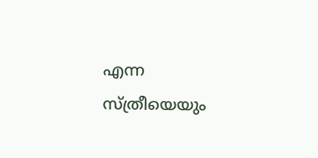എന്ന സ്ത്രീയെയും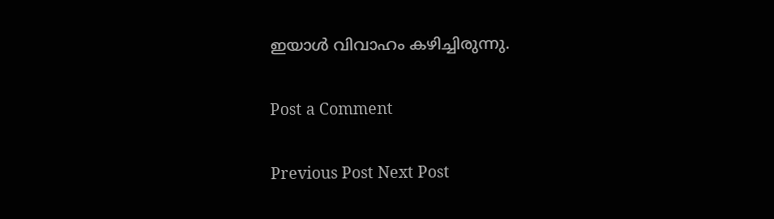ഇയാള്‍ വിവാഹം കഴിച്ചിരുന്നു.

Post a Comment

Previous Post Next Post